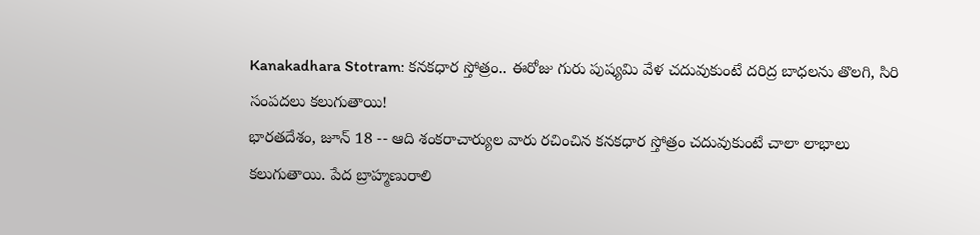Kanakadhara Stotram: కనకధార స్తోత్రం.. ఈరోజు గురు పుష్యమి వేళ చదువుకుంటే దరిద్ర బాధలను తొలగి, సిరి సంపదలు కలుగుతాయి!
భారతదేశం, జూన్ 18 -- ఆది శంకరాచార్యుల వారు రచించిన కనకధార స్తోత్రం చదువుకుంటే చాలా లాభాలు కలుగుతాయి. పేద బ్రాహ్మణురాలి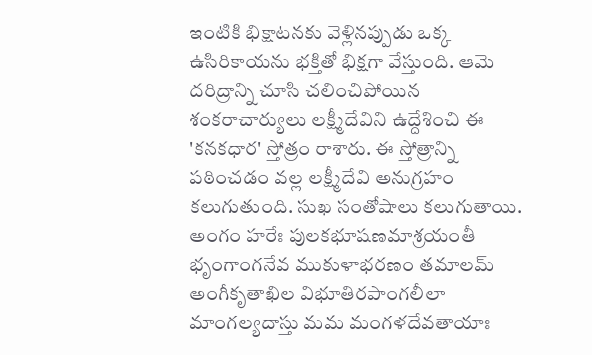ఇంటికి భిక్షాటనకు వెళ్లినప్పుడు ఒక్క ఉసిరికాయను భక్తితో భిక్షగా వేస్తుంది. ఆమె దరిద్రాన్ని చూసి చలించిపోయిన శంకరాచార్యులు లక్ష్మీదేవిని ఉద్దేశించి ఈ 'కనకధార' స్తోత్రం రాశారు. ఈ స్తోత్రాన్ని పఠించడం వల్ల లక్ష్మీదేవి అనుగ్రహం కలుగుతుంది. సుఖ సంతోషాలు కలుగుతాయి.
అంగం హరేః పులకభూషణమాశ్రయంతీ
భృంగాంగనేవ ముకుళాభరణం తమాలమ్
అంగీకృతాఖిల విభూతిరపాంగలీలా
మాంగల్యదాస్తు మమ మంగళదేవతాయాః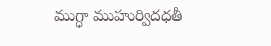ముగ్ధా ముహుర్విదధతీ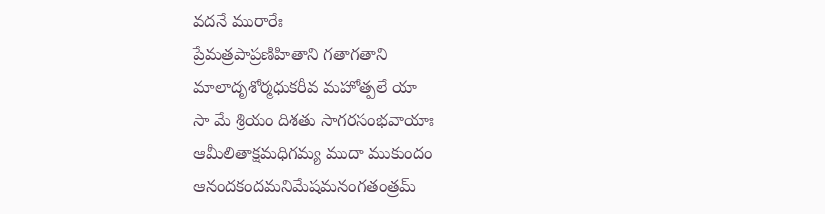వదనే మురారేః
ప్రేమత్రపాప్రణిహితాని గతాగతాని
మాలాదృశోర్మధుకరీవ మహోత్పలే యా
సా మే శ్రియం దిశతు సాగరసంభవాయాః
ఆమీలితాక్షమధిగమ్య ముదా ముకుందం
ఆనందకందమనిమేషమనంగతంత్రమ్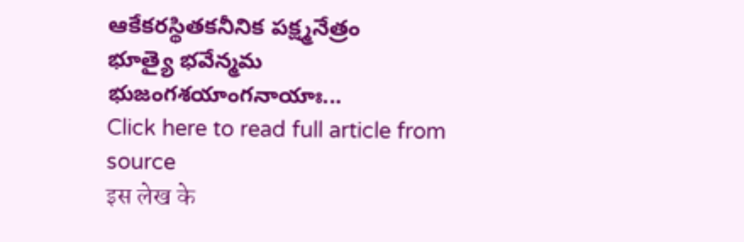ఆకేకరస్థితకనీనిక పక్ష్మనేత్రం
భూత్యై భవేన్మమ భుజంగశయాంగనాయాః...
Click here to read full article from source
इस लेख के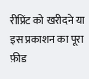रीप्रिंट को खरीदने या इस प्रकाशन का पूरा फ़ीड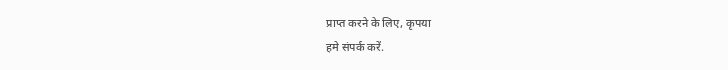प्राप्त करने के लिए, कृपया
हमे संपर्क करें.